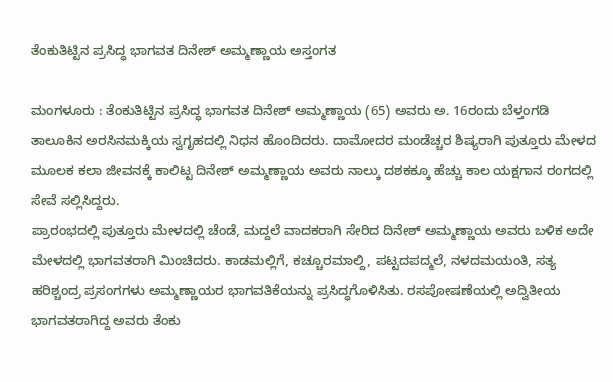ತೆಂಕುತಿಟ್ಟಿನ ಪ್ರಸಿದ್ಧ ಭಾಗವತ ದಿನೇಶ್‌ ಅಮ್ಮಣ್ಣಾಯ ಅಸ್ತಂಗತ

ಮಂಗಳೂರು : ತೆಂಕುತಿಟ್ಟಿನ ಪ್ರಸಿದ್ಧ ಭಾಗವತ ದಿನೇಶ್ ಅಮ್ಮಣ್ಣಾಯ (65) ಅವರು ಅ. 16ರಂದು ಬೆಳ್ತಂಗಡಿ ತಾಲೂಕಿನ ಅರಸಿನಮಕ್ಕಿಯ ಸ್ವಗೃಹದಲ್ಲಿ ನಿಧನ ಹೊಂದಿದರು. ದಾಮೋದರ ಮಂಡೆಚ್ಚರ ಶಿಷ್ಯರಾಗಿ ಪುತ್ತೂರು ಮೇಳದ ಮೂಲಕ ಕಲಾ ಜೀವನಕ್ಕೆ ಕಾಲಿಟ್ಟ ದಿನೇಶ್ ಅಮ್ಮಣ್ಣಾಯ ಅವರು ನಾಲ್ಕು ದಶಕಕ್ಕೂ ಹೆಚ್ಚು ಕಾಲ ಯಕ್ಷಗಾನ ರಂಗದಲ್ಲಿ ಸೇವೆ ಸಲ್ಲಿಸಿದ್ದರು.
ಪ್ರಾರಂಭದಲ್ಲಿ ಪುತ್ತೂರು ಮೇಳದಲ್ಲಿ ಚೆಂಡೆ, ಮದ್ದಲೆ ವಾದಕರಾಗಿ ಸೇರಿದ ದಿನೇಶ್ ಅಮ್ಮಣ್ಣಾಯ ಅವರು ಬಳಿಕ ಅದೇ ಮೇಳದಲ್ಲಿ ಭಾಗವತರಾಗಿ ಮಿಂಚಿದರು. ಕಾಡಮಲ್ಲಿಗೆ, ಕಚ್ಚೂರಮಾಲ್ದಿ, ಪಟ್ಟದಪದ್ಮಲೆ, ನಳದಮಯಂತಿ, ಸತ್ಯ ಹರಿಶ್ಚಂದ್ರ ಪ್ರಸಂಗಗಳು ಅಮ್ಮಣ್ಣಾಯರ ಭಾಗವತಿಕೆಯನ್ನು ಪ್ರಸಿದ್ಧಗೊಳಿಸಿತು. ರಸಪೋಷಣೆಯಲ್ಲಿ ಅದ್ವಿತೀಯ ಭಾಗವತರಾಗಿದ್ದ ಅವರು ತೆಂಕು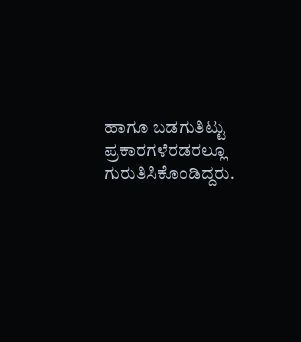ಹಾಗೂ ಬಡಗುತಿಟ್ಟು ಪ್ರಕಾರಗಳೆರಡರಲ್ಲೂ ಗುರುತಿಸಿಕೊಂಡಿದ್ದರು.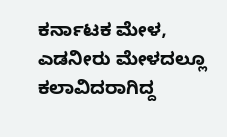ಕರ್ನಾಟಕ ಮೇಳ, ಎಡನೀರು ಮೇಳದಲ್ಲೂ ಕಲಾವಿದರಾಗಿದ್ದ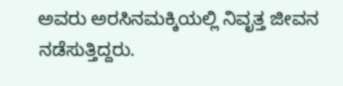ಅವರು ಅರಸಿನಮಕ್ಕಿಯಲ್ಲಿ ನಿವೃತ್ತ ಜೀವನ ನಡೆಸುತ್ತಿದ್ದರು.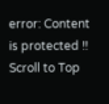error: Content is protected !!
Scroll to Top